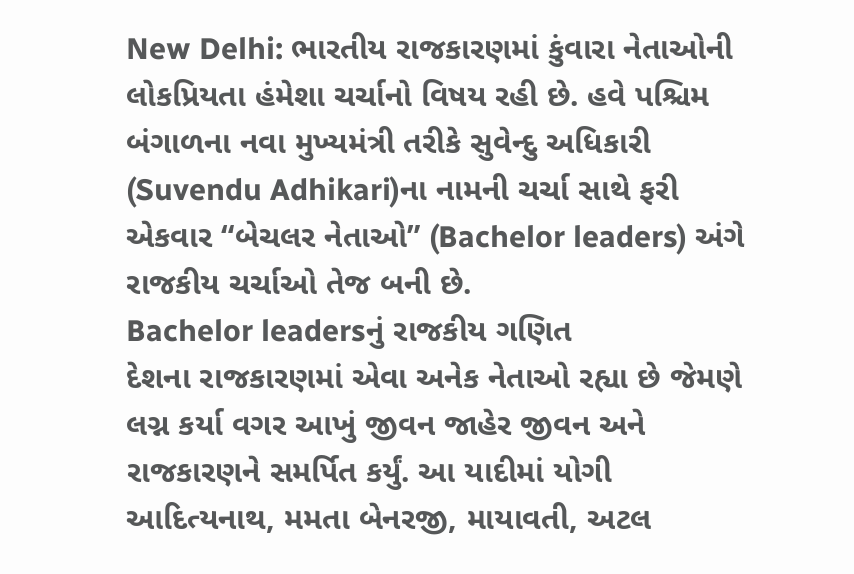New Delhi: ભારતીય રાજકારણમાં કુંવારા નેતાઓની લોકપ્રિયતા હંમેશા ચર્ચાનો વિષય રહી છે. હવે પશ્ચિમ બંગાળના નવા મુખ્યમંત્રી તરીકે સુવેન્દુ અધિકારી (Suvendu Adhikari)ના નામની ચર્ચા સાથે ફરી એકવાર “બેચલર નેતાઓ” (Bachelor leaders) અંગે રાજકીય ચર્ચાઓ તેજ બની છે.
Bachelor leadersનું રાજકીય ગણિત
દેશના રાજકારણમાં એવા અનેક નેતાઓ રહ્યા છે જેમણે લગ્ન કર્યા વગર આખું જીવન જાહેર જીવન અને રાજકારણને સમર્પિત કર્યું. આ યાદીમાં યોગી આદિત્યનાથ, મમતા બેનરજી, માયાવતી, અટલ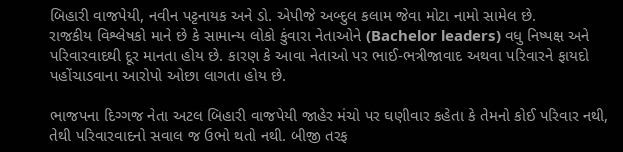બિહારી વાજપેયી, નવીન પટ્ટનાયક અને ડો. એપીજે અબ્દુલ કલામ જેવા મોટા નામો સામેલ છે.
રાજકીય વિશ્લેષકો માને છે કે સામાન્ય લોકો કુંવારા નેતાઓને (Bachelor leaders) વધુ નિષ્પક્ષ અને પરિવારવાદથી દૂર માનતા હોય છે. કારણ કે આવા નેતાઓ પર ભાઈ-ભત્રીજાવાદ અથવા પરિવારને ફાયદો પહોંચાડવાના આરોપો ઓછા લાગતા હોય છે.

ભાજપના દિગ્ગજ નેતા અટલ બિહારી વાજપેયી જાહેર મંચો પર ઘણીવાર કહેતા કે તેમનો કોઈ પરિવાર નથી, તેથી પરિવારવાદનો સવાલ જ ઉભો થતો નથી. બીજી તરફ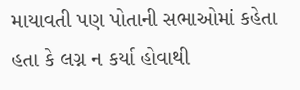માયાવતી પણ પોતાની સભાઓમાં કહેતા હતા કે લગ્ન ન કર્યા હોવાથી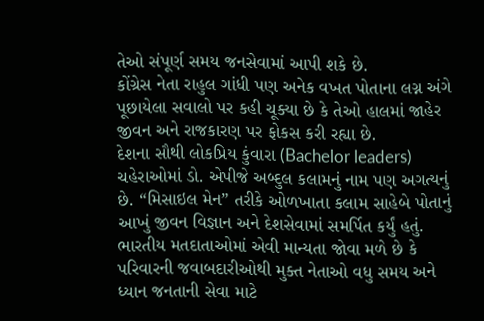તેઓ સંપૂર્ણ સમય જનસેવામાં આપી શકે છે.
કોંગ્રેસ નેતા રાહુલ ગાંધી પણ અનેક વખત પોતાના લગ્ન અંગે પૂછાયેલા સવાલો પર કહી ચૂક્યા છે કે તેઓ હાલમાં જાહેર જીવન અને રાજકારણ પર ફોકસ કરી રહ્યા છે.
દેશના સૌથી લોકપ્રિય કુંવારા (Bachelor leaders) ચહેરાઓમાં ડો. એપીજે અબ્દુલ કલામનું નામ પણ અગત્યનું છે. “મિસાઇલ મેન” તરીકે ઓળખાતા કલામ સાહેબે પોતાનું આખું જીવન વિજ્ઞાન અને દેશસેવામાં સમર્પિત કર્યું હતું.
ભારતીય મતદાતાઓમાં એવી માન્યતા જોવા મળે છે કે પરિવારની જવાબદારીઓથી મુક્ત નેતાઓ વધુ સમય અને ધ્યાન જનતાની સેવા માટે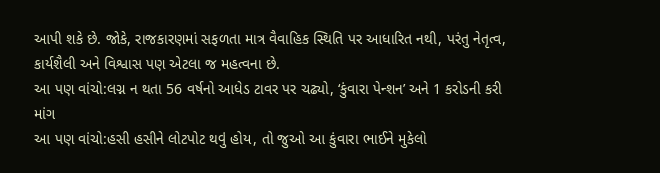આપી શકે છે. જોકે, રાજકારણમાં સફળતા માત્ર વૈવાહિક સ્થિતિ પર આધારિત નથી, પરંતુ નેતૃત્વ, કાર્યશૈલી અને વિશ્વાસ પણ એટલા જ મહત્વના છે.
આ પણ વાંચો:લગ્ન ન થતા 56 વર્ષનો આધેડ ટાવર પર ચઢ્યો, ‘કુંવારા પેન્શન’ અને 1 કરોડની કરી માંગ
આ પણ વાંચો:હસી હસીને લોટપોટ થવું હોય, તો જુઓ આ કુંવારા ભાઈને મુકેલો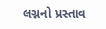લગ્નનો પ્રસ્તાવ